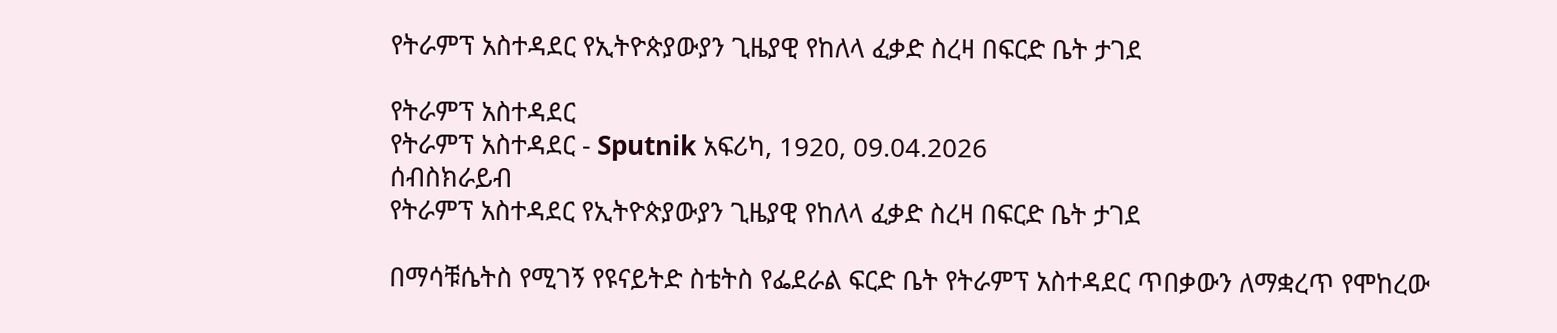የትራምፕ አስተዳደር የኢትዮጵያውያን ጊዜያዊ የከለላ ፈቃድ ስረዛ በፍርድ ቤት ታገደ

የትራምፕ አስተዳደር
የትራምፕ አስተዳደር - Sputnik አፍሪካ, 1920, 09.04.2026
ሰብስክራይብ
የትራምፕ አስተዳደር የኢትዮጵያውያን ጊዜያዊ የከለላ ፈቃድ ስረዛ በፍርድ ቤት ታገደ

በማሳቹሴትስ የሚገኝ የዩናይትድ ስቴትስ የፌደራል ፍርድ ቤት የትራምፕ አስተዳደር ጥበቃውን ለማቋረጥ የሞከረው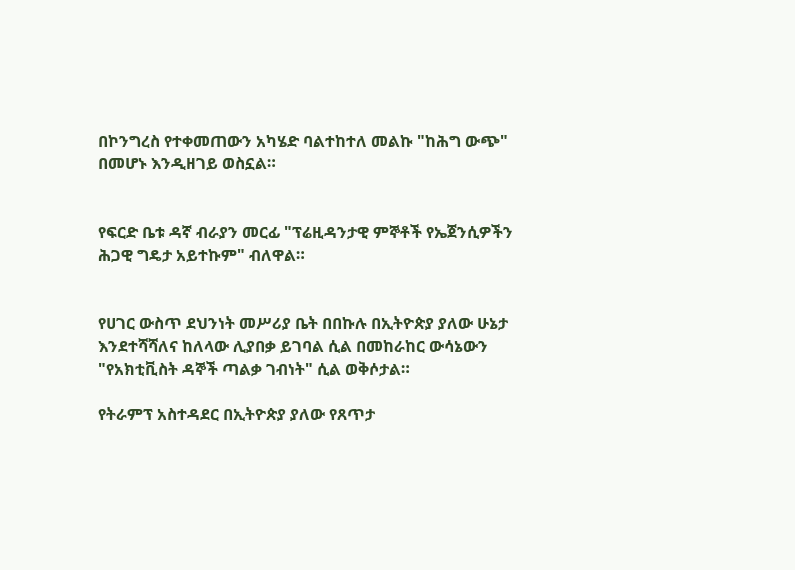በኮንግረስ የተቀመጠውን አካሄድ ባልተከተለ መልኩ "ከሕግ ውጭ" በመሆኑ እንዲዘገይ ወስኗል።


የፍርድ ቤቱ ዳኛ ብራያን መርፊ "ፕሬዚዳንታዊ ምኞቶች የኤጀንሲዎችን ሕጋዊ ግዴታ አይተኩም" ብለዋል።


የሀገር ውስጥ ደህንነት መሥሪያ ቤት በበኩሉ በኢትዮጵያ ያለው ሁኔታ እንደተሻሻለና ከለላው ሊያበቃ ይገባል ሲል በመከራከር ውሳኔውን "የአክቲቪስት ዳኞች ጣልቃ ገብነት" ሲል ወቅሶታል።

የትራምፕ አስተዳደር በኢትዮጵያ ያለው የጸጥታ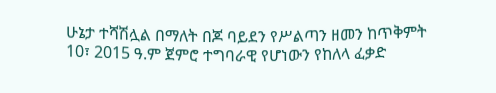ሁኔታ ተሻሽሏል በማለት በጆ ባይደን የሥልጣን ዘመን ከጥቅምት 10፣ 2015 ዓ.ም ጀምሮ ተግባራዊ የሆነውን የከለላ ፈቃድ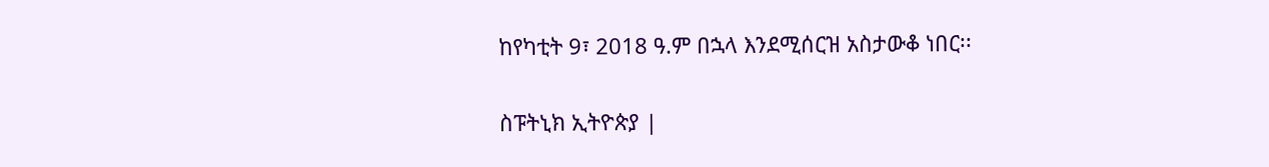ከየካቲት 9፣ 2018 ዓ.ም በኋላ እንደሚሰርዝ አስታውቆ ነበር፡፡

ስፑትኒክ ኢትዮጵያ |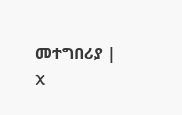መተግበሪያ | X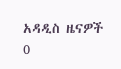አዳዲስ ዜናዎች
0